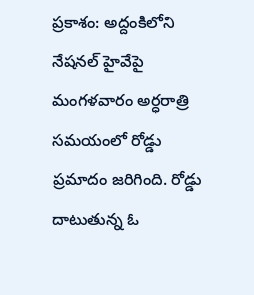ప్రకాశం: అద్దంకిలోని నేషనల్ హైవేపై మంగళవారం అర్ధరాత్రి సమయంలో రోడ్డు ప్రమాదం జరిగింది. రోడ్డు దాటుతున్న ఓ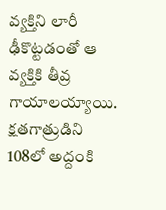వ్యక్తిని లారీ ఢీకొట్టడంతో ఆ వ్యక్తికి తీవ్ర గాయాలయ్యాయి. క్షతగాత్రుడిని 108లో అద్దంకి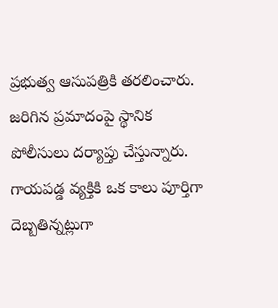ప్రభుత్వ ఆసుపత్రికి తరలించారు. జరిగిన ప్రమాదంపై స్థానిక పోలీసులు దర్యాప్తు చేస్తున్నారు. గాయపడ్డ వ్యక్తికి ఒక కాలు పూర్తిగా దెబ్బతిన్నట్లుగా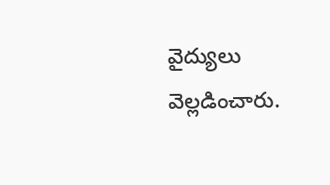వైద్యులు వెల్లడించారు.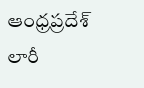ఆంధ్రప్రదేశ్
లారీ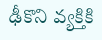ఢీకొని వ్యక్తికి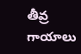తీవ్ర గాయాలు